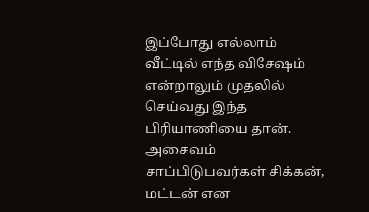இப்போது எல்லாம் வீட்டில் எந்த விசேஷம் என்றாலும் முதலில் செய்வது இந்த பிரியாணியை தான். அசைவம் சாப்பிடுபவர்கள் சிக்கன், மட்டன் என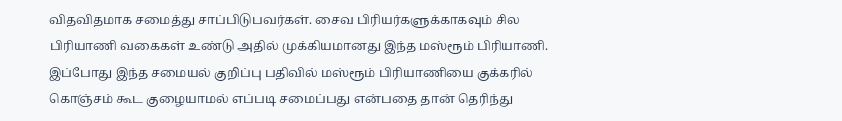விதவிதமாக சமைத்து சாப்பிடுபவர்கள். சைவ பிரியர்களுக்காகவும் சில பிரியாணி வகைகள் உண்டு அதில் முக்கியமானது இந்த மஸ்ரூம் பிரியாணி. இப்போது இந்த சமையல் குறிப்பு பதிவில் மஸ்ரூம் பிரியாணியை குக்கரில் கொஞ்சம் கூட குழையாமல் எப்படி சமைப்பது என்பதை தான் தெரிந்து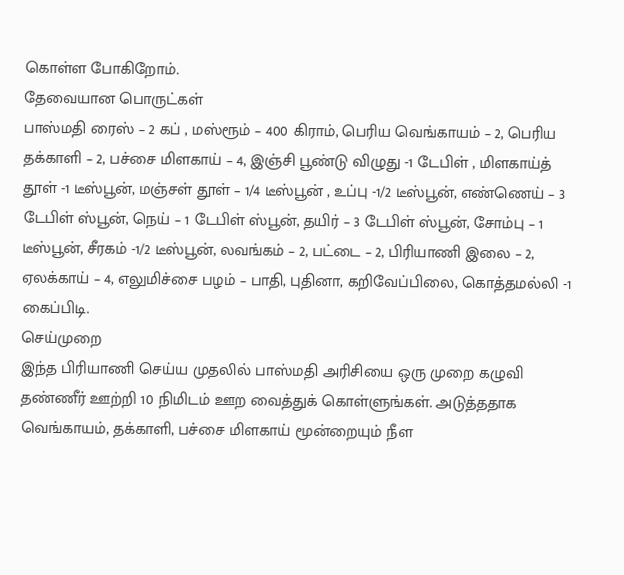கொள்ள போகிறோம்.
தேவையான பொருட்கள்
பாஸ்மதி ரைஸ் – 2 கப் , மஸ்ரூம் – 400 கிராம், பெரிய வெங்காயம் – 2, பெரிய தக்காளி – 2, பச்சை மிளகாய் – 4, இஞ்சி பூண்டு விழுது -1 டேபிள் , மிளகாய்த் தூள் -1 டீஸ்பூன், மஞ்சள் தூள் – 1/4 டீஸ்பூன் , உப்பு -1/2 டீஸ்பூன், எண்ணெய் – 3 டேபிள் ஸ்பூன், நெய் – 1 டேபிள் ஸ்பூன், தயிர் – 3 டேபிள் ஸ்பூன், சோம்பு – 1 டீஸ்பூன், சீரகம் -1/2 டீஸ்பூன், லவங்கம் – 2, பட்டை – 2, பிரியாணி இலை – 2, ஏலக்காய் – 4, எலுமிச்சை பழம் – பாதி, புதினா, கறிவேப்பிலை, கொத்தமல்லி -1 கைப்பிடி.
செய்முறை
இந்த பிரியாணி செய்ய முதலில் பாஸ்மதி அரிசியை ஒரு முறை கழுவி தண்ணீர் ஊற்றி 10 நிமிடம் ஊற வைத்துக் கொள்ளுங்கள். அடுத்ததாக வெங்காயம், தக்காளி, பச்சை மிளகாய் மூன்றையும் நீள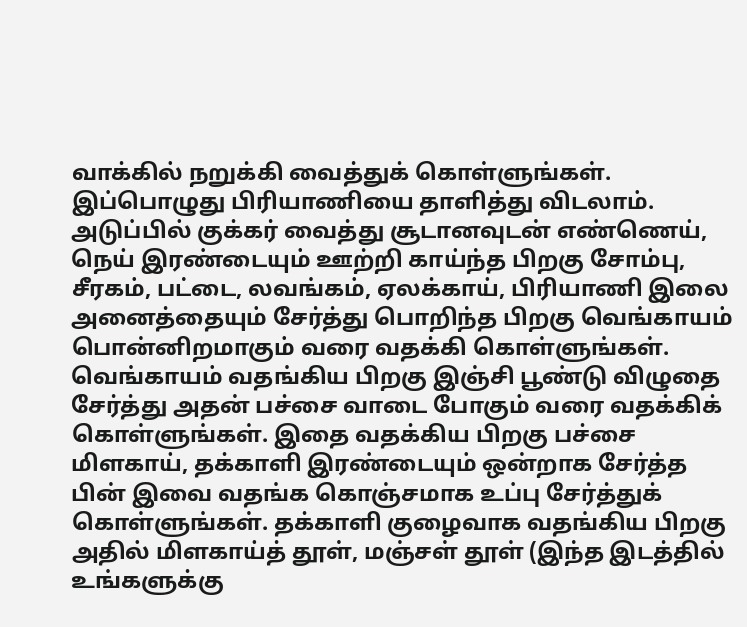வாக்கில் நறுக்கி வைத்துக் கொள்ளுங்கள்.
இப்பொழுது பிரியாணியை தாளித்து விடலாம். அடுப்பில் குக்கர் வைத்து சூடானவுடன் எண்ணெய், நெய் இரண்டையும் ஊற்றி காய்ந்த பிறகு சோம்பு, சீரகம், பட்டை, லவங்கம், ஏலக்காய், பிரியாணி இலை அனைத்தையும் சேர்த்து பொறிந்த பிறகு வெங்காயம் பொன்னிறமாகும் வரை வதக்கி கொள்ளுங்கள்.
வெங்காயம் வதங்கிய பிறகு இஞ்சி பூண்டு விழுதை சேர்த்து அதன் பச்சை வாடை போகும் வரை வதக்கிக் கொள்ளுங்கள். இதை வதக்கிய பிறகு பச்சை மிளகாய், தக்காளி இரண்டையும் ஒன்றாக சேர்த்த பின் இவை வதங்க கொஞ்சமாக உப்பு சேர்த்துக் கொள்ளுங்கள். தக்காளி குழைவாக வதங்கிய பிறகு அதில் மிளகாய்த் தூள், மஞ்சள் தூள் (இந்த இடத்தில் உங்களுக்கு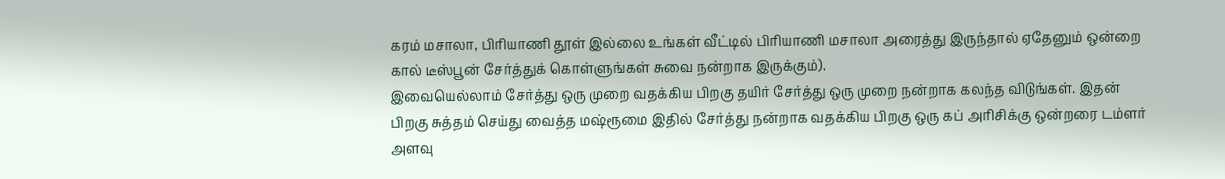கரம் மசாலா, பிரியாணி தூள் இல்லை உங்கள் வீட்டில் பிரியாணி மசாலா அரைத்து இருந்தால் ஏதேனும் ஒன்றை கால் டீஸ்பூன் சேர்த்துக் கொள்ளுங்கள் சுவை நன்றாக இருக்கும்).
இவையெல்லாம் சேர்த்து ஒரு முறை வதக்கிய பிறகு தயிர் சேர்த்து ஒரு முறை நன்றாக கலந்த விடுங்கள். இதன் பிறகு சுத்தம் செய்து வைத்த மஷ்ரூமை இதில் சேர்த்து நன்றாக வதக்கிய பிறகு ஒரு கப் அரிசிக்கு ஒன்றரை டம்ளர் அளவு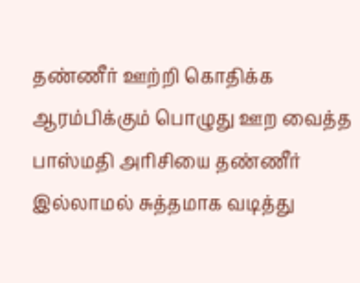தண்ணீர் ஊற்றி கொதிக்க ஆரம்பிக்கும் பொழுது ஊற வைத்த பாஸ்மதி அரிசியை தண்ணீர் இல்லாமல் சுத்தமாக வடித்து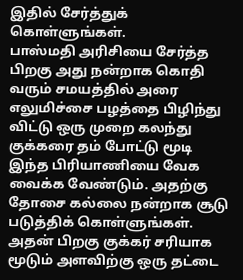இதில் சேர்த்துக் கொள்ளுங்கள்.
பாஸ்மதி அரிசியை சேர்த்த பிறகு அது நன்றாக கொதி வரும் சமயத்தில் அரை எலுமிச்சை பழத்தை பிழிந்து விட்டு ஒரு முறை கலந்து குக்கரை தம் போட்டு மூடி இந்த பிரியாணியை வேக வைக்க வேண்டும். அதற்கு தோசை கல்லை நன்றாக சூடு படுத்திக் கொள்ளுங்கள். அதன் பிறகு குக்கர் சரியாக மூடும் அளவிற்கு ஒரு தட்டை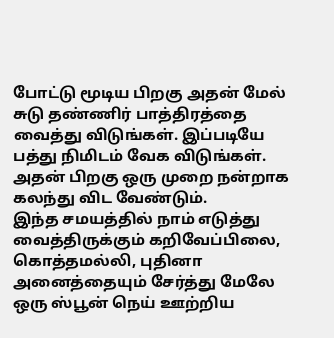போட்டு மூடிய பிறகு அதன் மேல் சுடு தண்ணிர் பாத்திரத்தை வைத்து விடுங்கள். இப்படியே பத்து நிமிடம் வேக விடுங்கள். அதன் பிறகு ஒரு முறை நன்றாக கலந்து விட வேண்டும்.
இந்த சமயத்தில் நாம் எடுத்து வைத்திருக்கும் கறிவேப்பிலை, கொத்தமல்லி, புதினா அனைத்தையும் சேர்த்து மேலே ஒரு ஸ்பூன் நெய் ஊற்றிய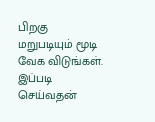பிறகு மறுபடியும் மூடி வேக விடுங்கள். இப்படி செய்வதன்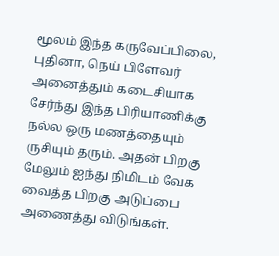மூலம் இந்த கருவேப்பிலை, புதினா, நெய் பிளேவர் அனைத்தும் கடைசியாக சேர்ந்து இந்த பிரியாணிக்கு நல்ல ஒரு மணத்தையும் ருசியும் தரும். அதன் பிறகு மேலும் ஐந்து நிமிடம் வேக வைத்த பிறகு அடுப்பை அணைத்து விடுங்கள்.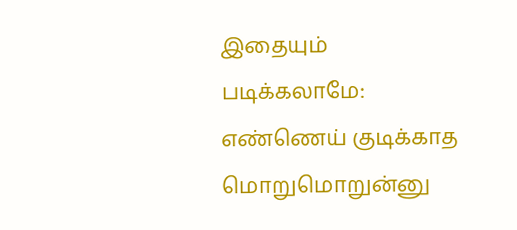இதையும் படிக்கலாமே: எண்ணெய் குடிக்காத மொறுமொறுன்னு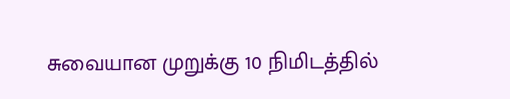சுவையான முறுக்கு 10 நிமிடத்தில்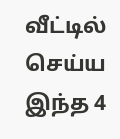வீட்டில் செய்ய இந்த 4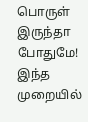பொருள் இருந்தா போதுமே!
இந்த முறையில்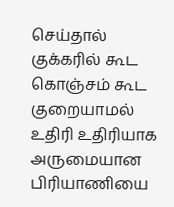செய்தால் குக்கரில் கூட கொஞ்சம் கூட குறையாமல் உதிரி உதிரியாக அருமையான பிரியாணியை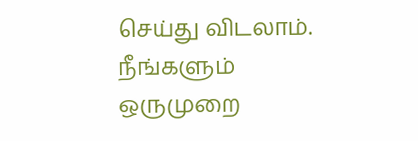செய்து விடலாம். நீங்களும் ஒருமுறை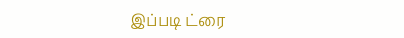இப்படி ட்ரை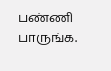பண்ணி பாருங்க.